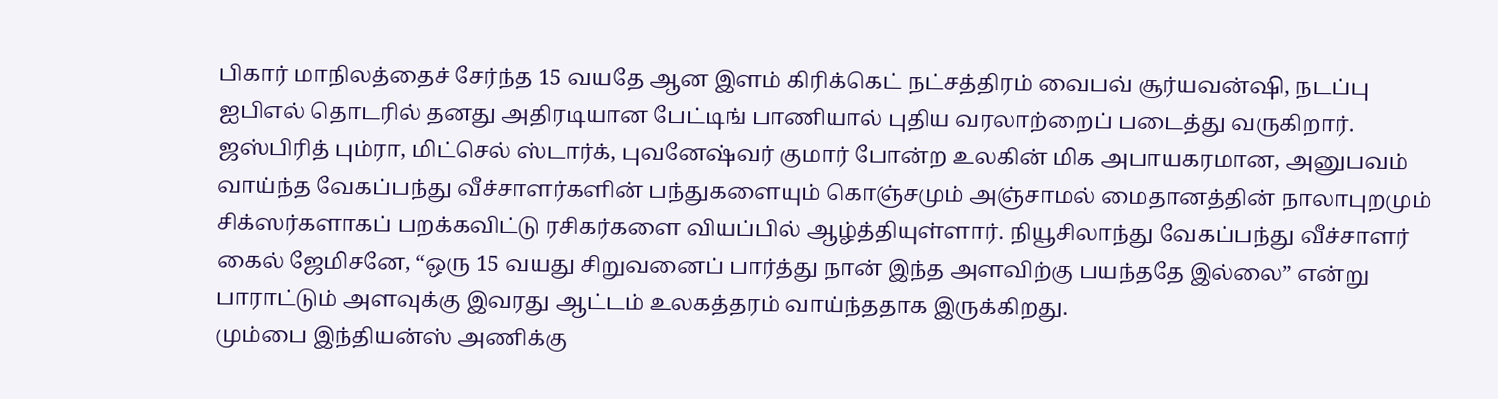பிகார் மாநிலத்தைச் சேர்ந்த 15 வயதே ஆன இளம் கிரிக்கெட் நட்சத்திரம் வைபவ் சூர்யவன்ஷி, நடப்பு ஐபிஎல் தொடரில் தனது அதிரடியான பேட்டிங் பாணியால் புதிய வரலாற்றைப் படைத்து வருகிறார். ஜஸ்பிரித் பும்ரா, மிட்செல் ஸ்டார்க், புவனேஷ்வர் குமார் போன்ற உலகின் மிக அபாயகரமான, அனுபவம் வாய்ந்த வேகப்பந்து வீச்சாளர்களின் பந்துகளையும் கொஞ்சமும் அஞ்சாமல் மைதானத்தின் நாலாபுறமும் சிக்ஸர்களாகப் பறக்கவிட்டு ரசிகர்களை வியப்பில் ஆழ்த்தியுள்ளார். நியூசிலாந்து வேகப்பந்து வீச்சாளர் கைல் ஜேமிசனே, “ஒரு 15 வயது சிறுவனைப் பார்த்து நான் இந்த அளவிற்கு பயந்ததே இல்லை” என்று பாராட்டும் அளவுக்கு இவரது ஆட்டம் உலகத்தரம் வாய்ந்ததாக இருக்கிறது.
மும்பை இந்தியன்ஸ் அணிக்கு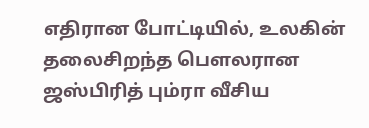எதிரான போட்டியில், உலகின் தலைசிறந்த பௌலரான ஜஸ்பிரித் பும்ரா வீசிய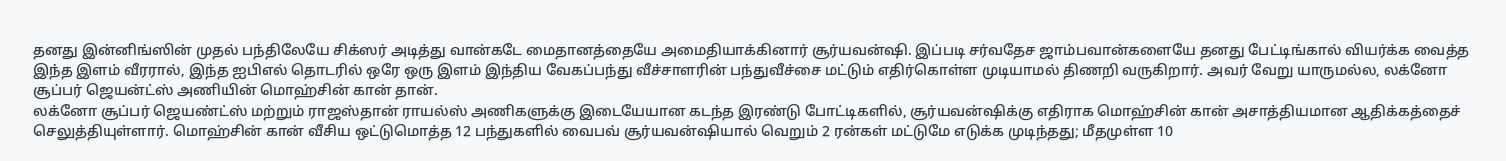தனது இன்னிங்ஸின் முதல் பந்திலேயே சிக்ஸர் அடித்து வான்கடே மைதானத்தையே அமைதியாக்கினார் சூர்யவன்ஷி. இப்படி சர்வதேச ஜாம்பவான்களையே தனது பேட்டிங்கால் வியர்க்க வைத்த இந்த இளம் வீரரால், இந்த ஐபிஎல் தொடரில் ஒரே ஒரு இளம் இந்திய வேகப்பந்து வீச்சாளரின் பந்துவீச்சை மட்டும் எதிர்கொள்ள முடியாமல் திணறி வருகிறார். அவர் வேறு யாருமல்ல, லக்னோ சூப்பர் ஜெயன்ட்ஸ் அணியின் மொஹ்சின் கான் தான்.
லக்னோ சூப்பர் ஜெயண்ட்ஸ் மற்றும் ராஜஸ்தான் ராயல்ஸ் அணிகளுக்கு இடையேயான கடந்த இரண்டு போட்டிகளில், சூர்யவன்ஷிக்கு எதிராக மொஹ்சின் கான் அசாத்தியமான ஆதிக்கத்தைச் செலுத்தியுள்ளார். மொஹ்சின் கான் வீசிய ஒட்டுமொத்த 12 பந்துகளில் வைபவ் சூர்யவன்ஷியால் வெறும் 2 ரன்கள் மட்டுமே எடுக்க முடிந்தது; மீதமுள்ள 10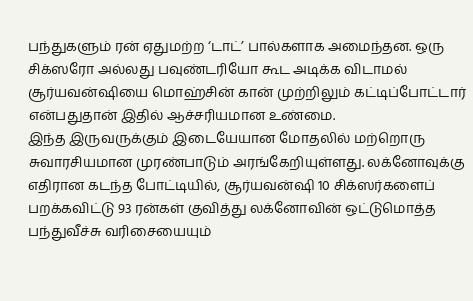பந்துகளும் ரன் ஏதுமற்ற ‘டாட்’ பால்களாக அமைந்தன. ஒரு சிக்ஸரோ அல்லது பவுண்டரியோ கூட அடிக்க விடாமல் சூர்யவன்ஷியை மொஹ்சின் கான் முற்றிலும் கட்டிப்போட்டார் என்பதுதான் இதில் ஆச்சரியமான உண்மை.
இந்த இருவருக்கும் இடையேயான மோதலில் மற்றொரு சுவாரசியமான முரண்பாடும் அரங்கேறியுள்ளது. லக்னோவுக்கு எதிரான கடந்த போட்டியில், சூர்யவன்ஷி 10 சிக்ஸர்களைப் பறக்கவிட்டு 93 ரன்கள் குவித்து லக்னோவின் ஒட்டுமொத்த பந்துவீச்சு வரிசையையும்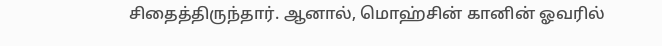சிதைத்திருந்தார். ஆனால், மொஹ்சின் கானின் ஓவரில்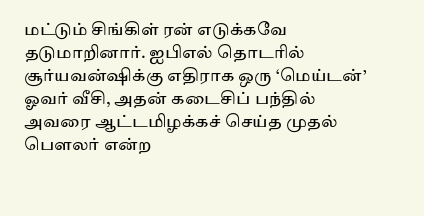மட்டும் சிங்கிள் ரன் எடுக்கவே தடுமாறினார். ஐபிஎல் தொடரில் சூர்யவன்ஷிக்கு எதிராக ஒரு ‘மெய்டன்’ ஓவர் வீசி, அதன் கடைசிப் பந்தில் அவரை ஆட்டமிழக்கச் செய்த முதல் பௌலர் என்ற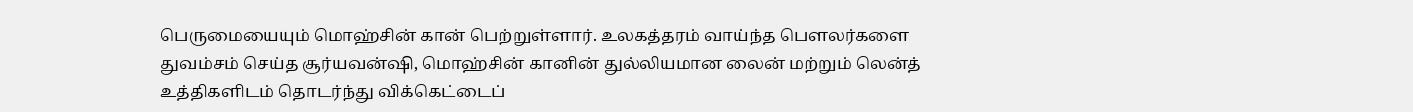பெருமையையும் மொஹ்சின் கான் பெற்றுள்ளார். உலகத்தரம் வாய்ந்த பௌலர்களை துவம்சம் செய்த சூர்யவன்ஷி, மொஹ்சின் கானின் துல்லியமான லைன் மற்றும் லென்த் உத்திகளிடம் தொடர்ந்து விக்கெட்டைப்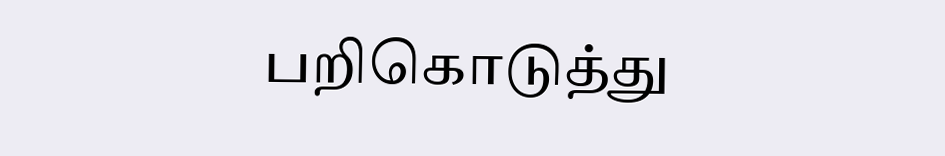பறிகொடுத்து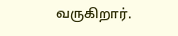வருகிறார்.